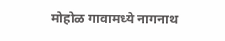मोहोळ गावामध्ये नागनाथ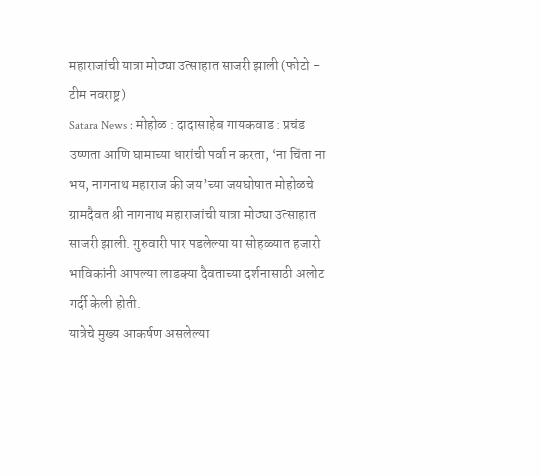महाराजांची यात्रा मोठ्या उत्साहात साजरी झाली (फोटो - टीम नवराष्ट्र)
Satara News : मोहोळ : दादासाहेब गायकवाड : प्रचंड उष्णता आणि घामाच्या धारांची पर्वा न करता, ‘ना चिंता ना भय, नागनाथ महाराज की जय’च्या जयघोषात मोहोळचे ग्रामदैवत श्री नागनाथ महाराजांची यात्रा मोठ्या उत्साहात साजरी झाली. गुरुवारी पार पडलेल्या या सोहळ्यात हजारो भाविकांनी आपल्या लाडक्या दैवताच्या दर्शनासाठी अलोट गर्दी केली होती.
यात्रेचे मुख्य आकर्षण असलेल्या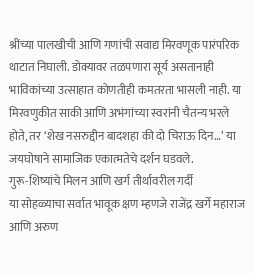श्रींच्या पालखीची आणि गणांची सवाद्य मिरवणूक पारंपरिक थाटात निघाली. डोक्यावर तळपणारा सूर्य असतानाही भाविकांच्या उत्साहात कोणतीही कमतरता भासली नाही. या मिरवणुकीत साकी आणि अभंगांच्या स्वरांनी चैतन्य भरले होते, तर ‘शेख नसरुद्दीन बादशहा की दो चिराऊ दिन…’ या जयघोषाने सामाजिक एकात्मतेचे दर्शन घडवले.
गुरू-शिष्यांचे मिलन आणि खर्ग तीर्थावरील गर्दी
या सोहळ्याचा सर्वात भावूक क्षण म्हणजे राजेंद्र खर्गे महाराज आणि अरुण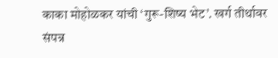काका मोहोळकर यांची ‘गुरू-शिष्य भेट’. खर्ग तीर्थावर संपन्न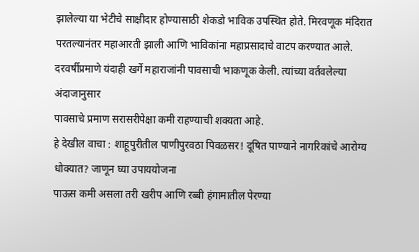झालेल्या या भेटीचे साक्षीदार होण्यासाठी शेकडो भाविक उपस्थित होते. मिरवणूक मंदिरात परतल्यानंतर महाआरती झाली आणि भाविकांना महाप्रसादाचे वाटप करण्यात आले. दरवर्षीप्रमाणे यंदाही खर्गे महाराजांनी पावसाची भाकणूक केली. त्यांच्या वर्तवलेल्या अंदाजानुसार
पावसाचे प्रमाण सरासरीपेक्षा कमी राहण्याची शक्यता आहे.
हे देखील वाचा : शाहूपुरीतील पाणीपुरवठा पिवळसर! दूषित पाण्याने नागरिकांचे आरोग्य धोक्यात? जाणून घ्या उपाययोजना
पाऊस कमी असला तरी खरीप आणि रब्बी हंगामातील पेरण्या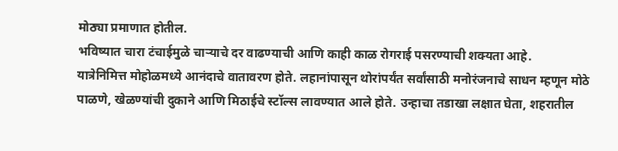मोठ्या प्रमाणात होतील.
भविष्यात चारा टंचाईमुळे चाऱ्याचे दर वाढण्याची आणि काही काळ रोगराई पसरण्याची शक्यता आहे.
यात्रेनिमित्त मोहोळमध्ये आनंदाचे वातावरण होते. लहानांपासून थोरांपर्यंत सर्वांसाठी मनोरंजनाचे साधन म्हणून मोठे पाळणे, खेळण्यांची दुकाने आणि मिठाईचे स्टॉल्स लावण्यात आले होते. उन्हाचा तडाखा लक्षात घेता, शहरातील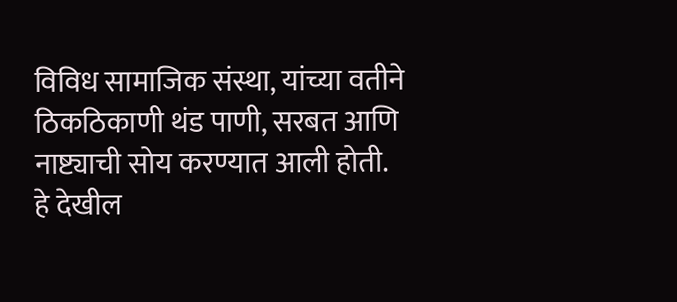विविध सामाजिक संस्था, यांच्या वतीने ठिकठिकाणी थंड पाणी, सरबत आणि नाष्ट्याची सोय करण्यात आली होती.
हे देखील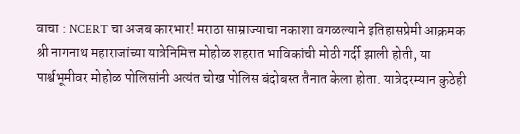वाचा : NCERT चा अजब कारभार! मराठा साम्राज्याचा नकाशा वगळल्याने इतिहासप्रेमी आक्रमक
श्री नागनाथ महाराजांच्या यात्रेनिमित्त मोहोळ शहरात भाविकांची मोठी गर्दी झाली होती, या पार्श्वभूमीवर मोहोळ पोलिसांनी अत्यंत चोख पोलिस बंदोबस्त तैनात केला होता. यात्रेदरम्यान कुठेही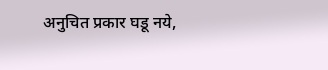अनुचित प्रकार घडू नये,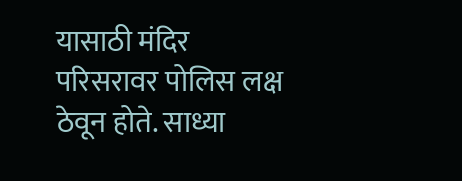यासाठी मंदिर परिसरावर पोलिस लक्ष ठेवून होते. साध्या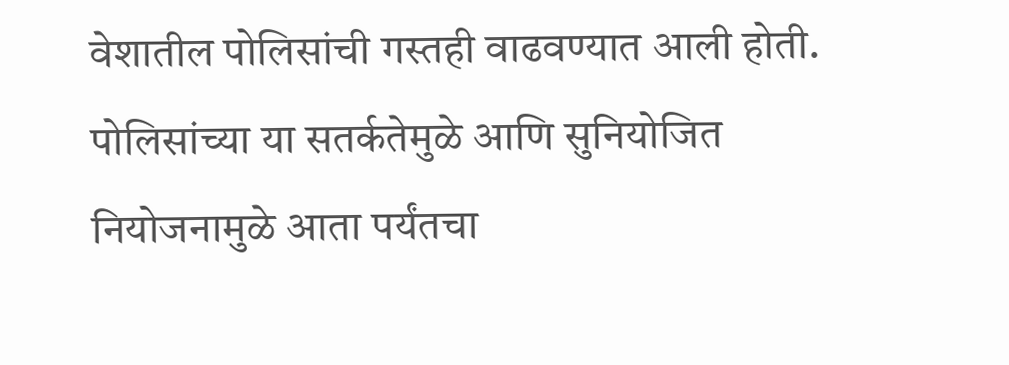वेशातील पोलिसांची गस्तही वाढवण्यात आली होती. पोलिसांच्या या सतर्कतेमुळे आणि सुनियोजित नियोजनामुळे आता पर्यंतचा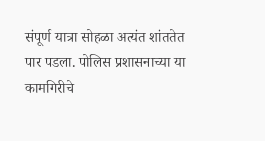संपूर्ण यात्रा सोहळा अत्यंत शांततेत पार पडला. पोलिस प्रशासनाच्या या कामगिरीचे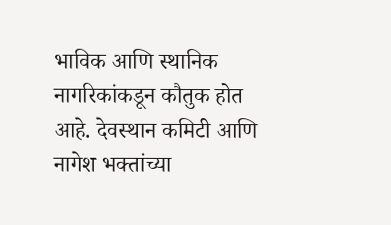भाविक आणि स्थानिक नागरिकांकडून कौतुक होत आहे. देवस्थान कमिटी आणि नागेश भक्तांच्या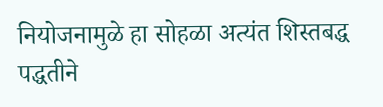नियोजनामुळे हा सोहळा अत्यंत शिस्तबद्ध पद्धतीने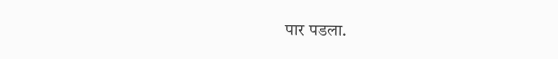पार पडला.